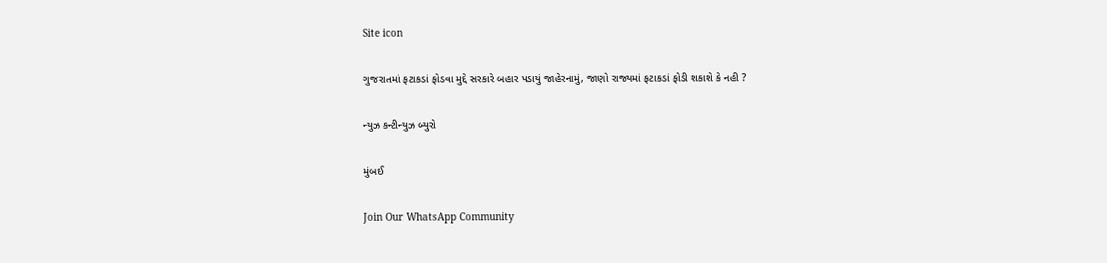Site icon

ગુજરાતમાં ફટાકડાં ફોડવા મુદ્દે સરકારે બહાર પડાયું જાહેરનામું, જાણો રાજ્યમાં ફટાકડાં ફોડી શકાશે કે નહી ?

ન્યુઝ કન્ટીન્યુઝ બ્યુરો

મુંબઈ

Join Our WhatsApp Community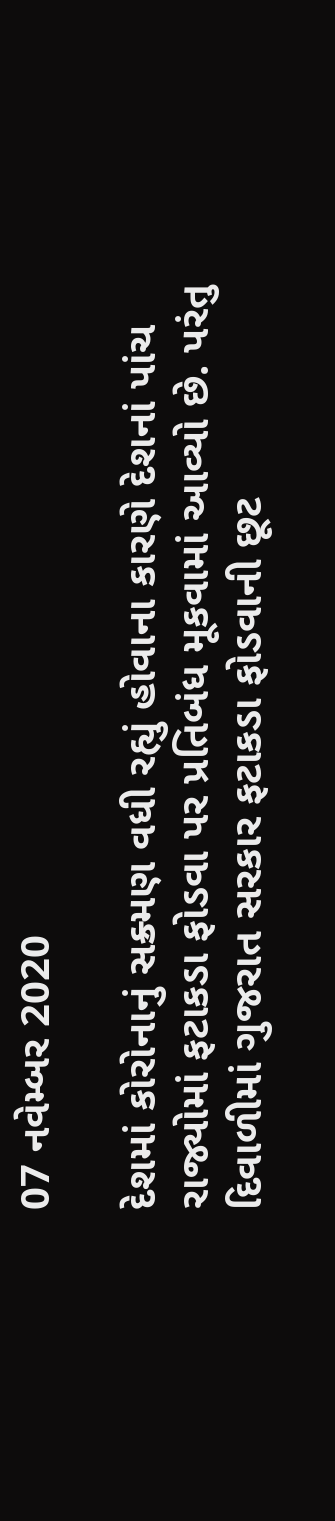07 નવેમ્બર 2020

દેશમાં કોરોનાનું સક્ર્મણ વધી રહ્યું હોવાના કારણે દેશનાં પાંચ રાજ્યોમાં ફટાકડા ફોડવા પર પ્રતિબંધ મૂકવામાં આવ્યો છે. પરંતુ દિવાળીમાં ગુજરાત સરકાર ફટાકડા ફોડવાની છૂટ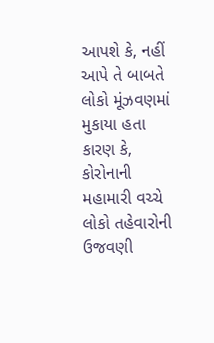આપશે કે, નહીં આપે તે બાબતે લોકો મૂંઝવણમાં મુકાયા હતા કારણ કે, કોરોનાની મહામારી વચ્ચે લોકો તહેવારોની ઉજવણી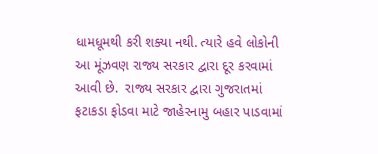ધામધૂમથી કરી શક્યા નથી. ત્યારે હવે લોકોની આ મૂંઝવણ રાજ્ય સરકાર દ્વારા દૂર કરવામાં આવી છે.  રાજ્ય સરકાર દ્વારા ગુજરાતમાં ફટાકડા ફોડવા માટે જાહેરનામુ બહાર પાડવામાં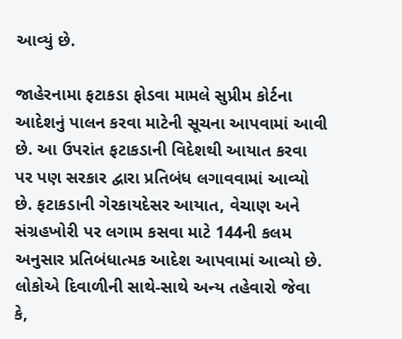આવ્યું છે.

જાહેરનામા ફટાકડા ફોડવા મામલે સુપ્રીમ કોર્ટના આદેશનું પાલન કરવા માટેની સૂચના આપવામાં આવી છે. આ ઉપરાંત ફટાકડાની વિદેશથી આયાત કરવા પર પણ સરકાર દ્વારા પ્રતિબંધ લગાવવામાં આવ્યો છે. ફટાકડાની ગેરકાયદેસર આયાત, વેચાણ અને સંગ્રહખોરી પર લગામ કસવા માટે 144ની કલમ અનુસાર પ્રતિબંધાત્મક આદેશ આપવામાં આવ્યો છે. લોકોએ દિવાળીની સાથે-સાથે અન્ય તહેવારો જેવા કે,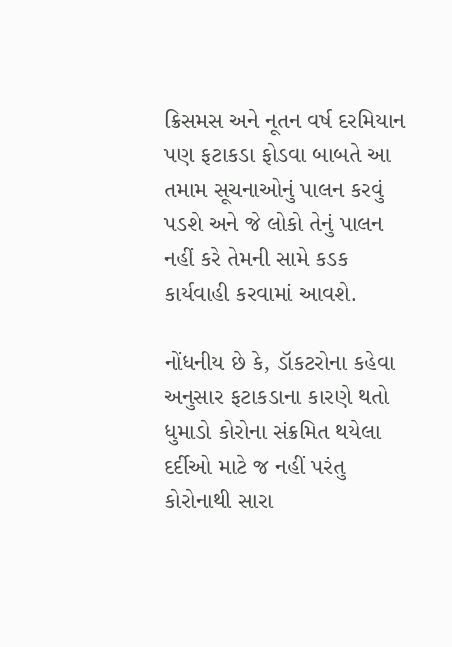ક્રિસમસ અને નૂતન વર્ષ દરમિયાન પણ ફટાકડા ફોડવા બાબતે આ તમામ સૂચનાઓનું પાલન કરવું પડશે અને જે લોકો તેનું પાલન નહીં કરે તેમની સામે કડક કાર્યવાહી કરવામાં આવશે.

નોંધનીય છે કે, ડૉકટરોના કહેવા અનુસાર ફટાકડાના કારણે થતો ધુમાડો કોરોના સંક્રમિત થયેલા દર્દીઓ માટે જ નહીં પરંતુ કોરોનાથી સારા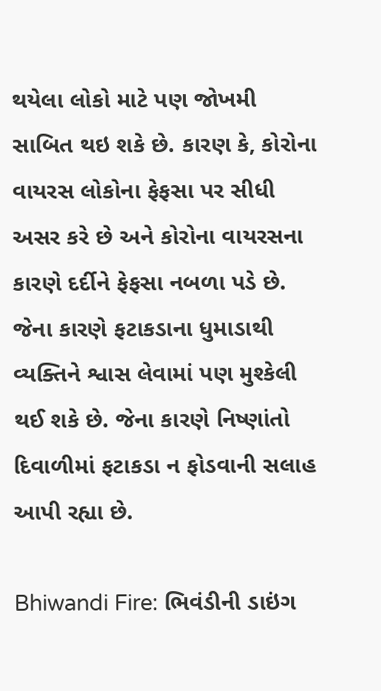થયેલા લોકો માટે પણ જોખમી સાબિત થઇ શકે છે. કારણ કે, કોરોના વાયરસ લોકોના ફેફસા પર સીધી અસર કરે છે અને કોરોના વાયરસના કારણે દર્દીને ફેફસા નબળા પડે છે. જેના કારણે ફટાકડાના ધુમાડાથી વ્યક્તિને શ્વાસ લેવામાં પણ મુશ્કેલી થઈ શકે છે. જેના કારણે નિષ્ણાંતો દિવાળીમાં ફટાકડા ન ફોડવાની સલાહ આપી રહ્યા છે.

Bhiwandi Fire: ભિવંડીની ડાઇંગ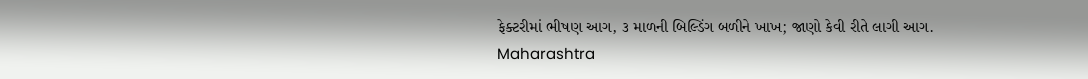ફેક્ટરીમાં ભીષણ આગ, ૩ માળની બિલ્ડિંગ બળીને ખાખ; જાણો કેવી રીતે લાગી આગ.
Maharashtra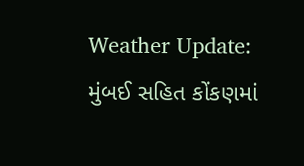Weather Update: મુંબઈ સહિત કોંકણમાં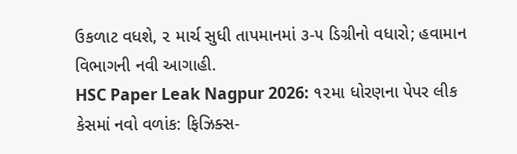ઉકળાટ વધશે, ૨ માર્ચ સુધી તાપમાનમાં ૩-૫ ડિગ્રીનો વધારો; હવામાન વિભાગની નવી આગાહી.
HSC Paper Leak Nagpur 2026: ૧૨મા ધોરણના પેપર લીક કેસમાં નવો વળાંક: ફિઝિક્સ-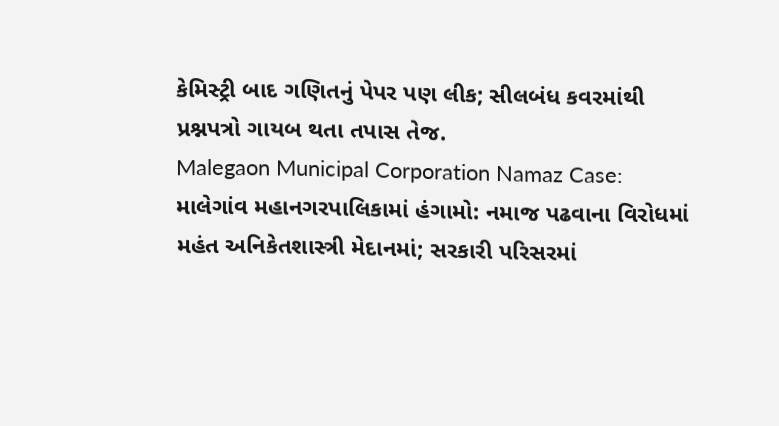કેમિસ્ટ્રી બાદ ગણિતનું પેપર પણ લીક; સીલબંધ કવરમાંથી પ્રશ્નપત્રો ગાયબ થતા તપાસ તેજ.
Malegaon Municipal Corporation Namaz Case: માલેગાંવ મહાનગરપાલિકામાં હંગામો: નમાજ પઢવાના વિરોધમાં મહંત અનિકેતશાસ્ત્રી મેદાનમાં; સરકારી પરિસરમાં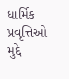ધાર્મિક પ્રવૃત્તિઓ મુદ્દે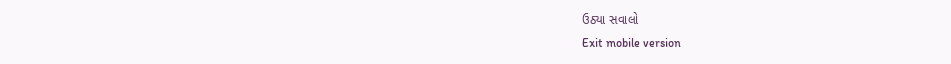ઉઠ્યા સવાલો
Exit mobile version